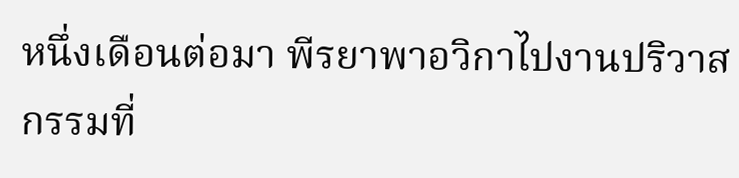หนึ่งเดือนต่อมา พีรยาพาอวิกาไปงานปริวาสกรรมที่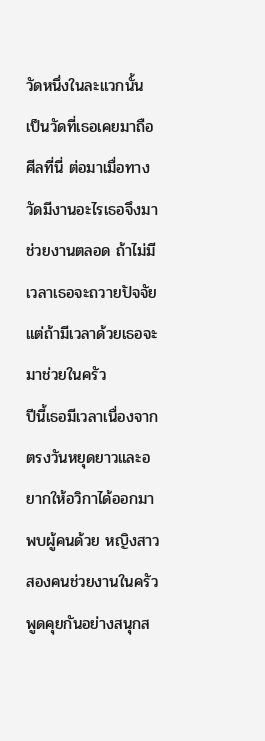วัดหนึ่งในละแวกนั้น เป็นวัดที่เธอเคยมาถือศีลที่นี่ ต่อมาเมื่อทางวัดมีงานอะไรเธอจึงมาช่วยงานตลอด ถ้าไม่มีเวลาเธอจะถวายปัจจัย แต่ถ้ามีเวลาด้วยเธอจะมาช่วยในครัว
ปีนี้เธอมีเวลาเนื่องจากตรงวันหยุดยาวและอยากให้อวิกาได้ออกมาพบผู้คนด้วย หญิงสาวสองคนช่วยงานในครัว พูดคุยกันอย่างสนุกส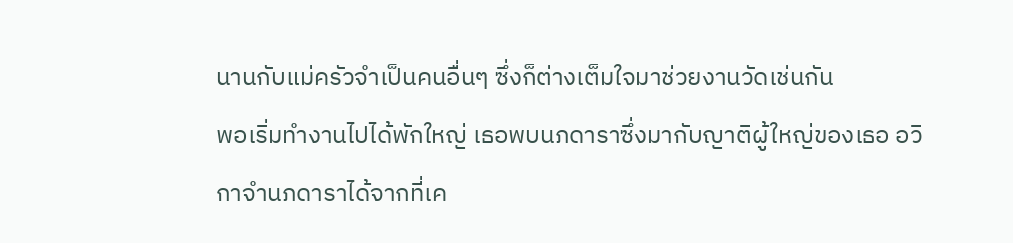นานกับแม่ครัวจำเป็นคนอื่นๆ ซึ่งก็ต่างเต็มใจมาช่วยงานวัดเช่นกัน
พอเริ่มทำงานไปได้พักใหญ่ เธอพบนภดาราซึ่งมากับญาติผู้ใหญ่ของเธอ อวิกาจำนภดาราได้จากที่เค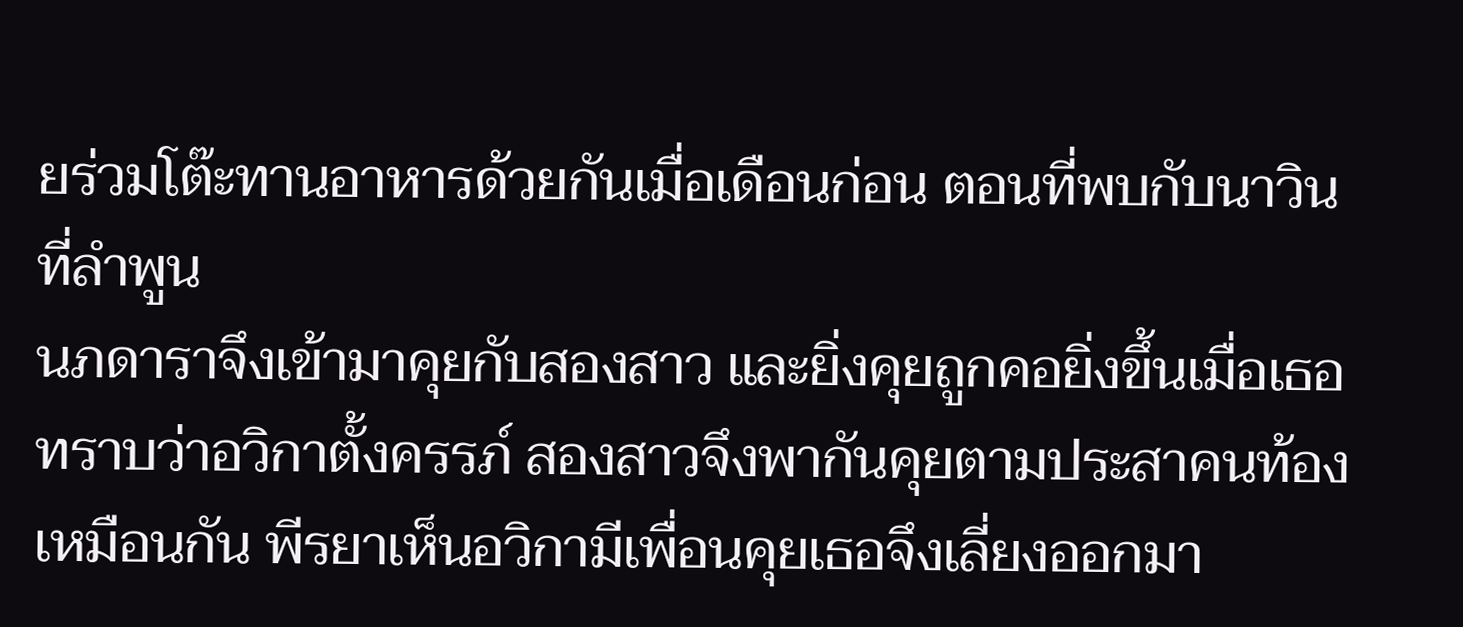ยร่วมโต๊ะทานอาหารด้วยกันเมื่อเดือนก่อน ตอนที่พบกับนาวินที่ลำพูน
นภดาราจึงเข้ามาคุยกับสองสาว และยิ่งคุยถูกคอยิ่งขึ้นเมื่อเธอทราบว่าอวิกาตั้งครรภ์ สองสาวจึงพากันคุยตามประสาคนท้องเหมือนกัน พีรยาเห็นอวิกามีเพื่อนคุยเธอจึงเลี่ยงออกมา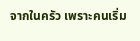จากในครัว เพราะคนเริ่ม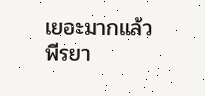เยอะมากแล้ว
พีรยา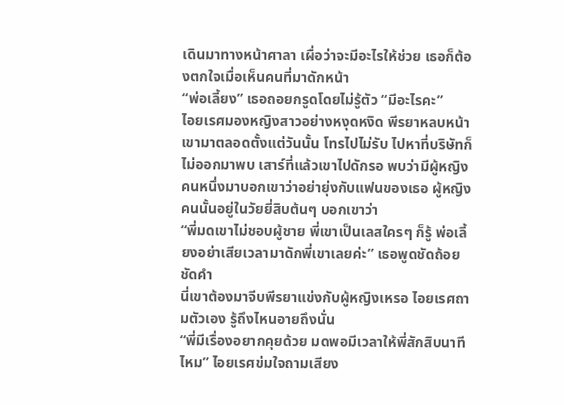เดินมาทางหน้าศาลา เผื่อว่าจะมีอะไรให้ช่วย เธอก็ต้องตกใจเมื่อเห็นคนที่มาดักหน้า
“พ่อเลี้ยง” เธอถอยกรูดโดยไม่รู้ตัว “มีอะไรคะ”
ไอยเรศมองหญิงสาวอย่างหงุดหงิด พีรยาหลบหน้าเขามาตลอดตั้งแต่วันนั้น โทรไปไม่รับ ไปหาที่บริษัทก็ไม่ออกมาพบ เสาร์ที่แล้วเขาไปดักรอ พบว่ามีผู้หญิงคนหนึ่งมาบอกเขาว่าอย่ายุ่งกับแฟนของเธอ ผู้หญิงคนนั้นอยู่ในวัยยี่สิบต้นๆ บอกเขาว่า
“พี่มดเขาไม่ชอบผู้ชาย พี่เขาเป็นเลสใครๆ ก็รู้ พ่อเลี้ยงอย่าเสียเวลามาดักพี่เขาเลยค่ะ” เธอพูดชัดถ้อยชัดคำ
นี่เขาต้องมาจีบพีรยาแข่งกับผู้หญิงเหรอ ไอยเรศถามตัวเอง รู้ถึงไหนอายถึงนั่น
“พี่มีเรื่องอยากคุยด้วย มดพอมีเวลาให้พี่สักสิบนาทีไหม” ไอยเรศข่มใจถามเสียง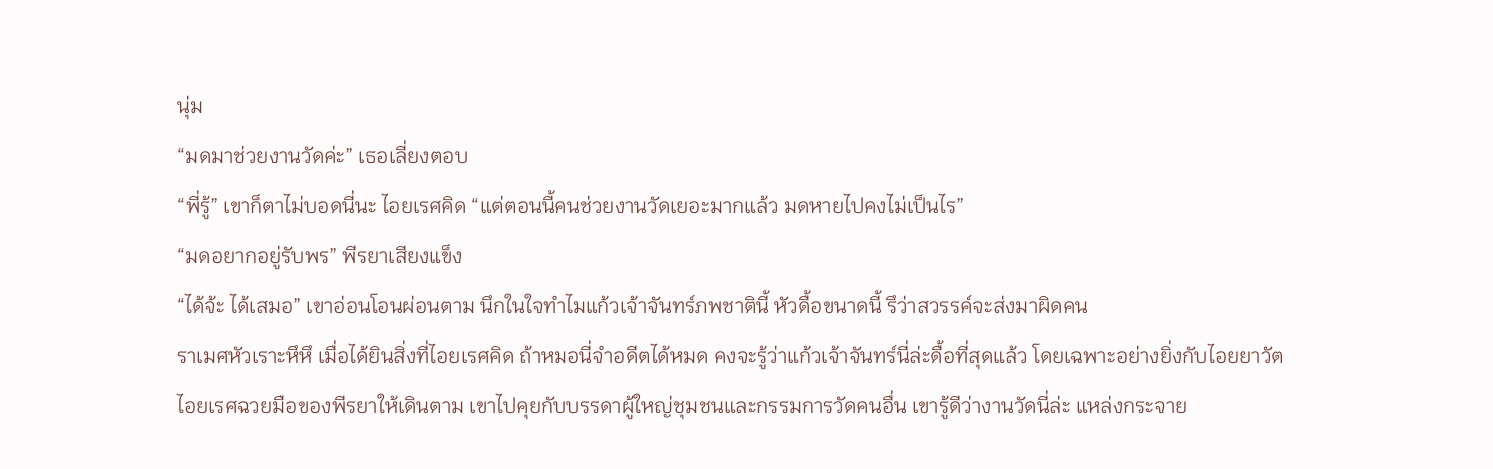นุ่ม
“มดมาช่วยงานวัดค่ะ” เธอเลี่ยงตอบ
“พี่รู้” เขาก็ตาไม่บอดนี่นะ ไอยเรศคิด “แต่ตอนนี้คนช่วยงานวัดเยอะมากแล้ว มดหายไปคงไม่เป็นไร”
“มดอยากอยู่รับพร” พีรยาเสียงแข็ง
“ได้จ้ะ ได้เสมอ” เขาอ่อนโอนผ่อนตาม นึกในใจทำไมแก้วเจ้าจันทร์ภพชาตินี้ หัวดื้อขนาดนี้ รึว่าสวรรค์จะส่งมาผิดคน
ราเมศหัวเราะหึหึ เมื่อได้ยินสิ่งที่ไอยเรศคิด ถ้าหมอนี่จำอดีตได้หมด คงจะรู้ว่าแก้วเจ้าจันทร์นี่ล่ะดื้อที่สุดแล้ว โดยเฉพาะอย่างยิ่งกับไอยยาวัต
ไอยเรศฉวยมือของพีรยาให้เดินตาม เขาไปคุยกับบรรดาผู้ใหญ่ชุมชนและกรรมการวัดคนอื่น เขารู้ดีว่างานวัดนี่ล่ะ แหล่งกระจาย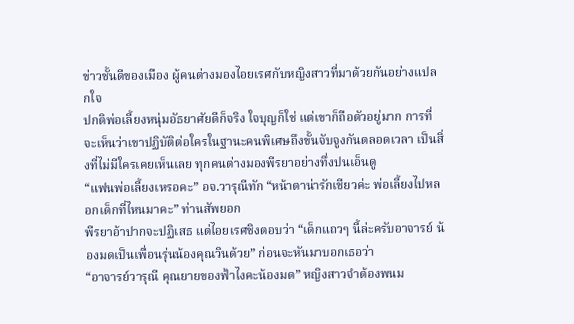ข่าวชั้นดีของเมือง ผู้คนต่างมองไอยเรศกับหญิงสาวที่มาด้วยกันอย่างแปลกใจ
ปกติพ่อเลี้ยงหนุ่มอัธยาศัยดีก็จริง ใจบุญก็ใช่ แต่เขาก็ถือตัวอยู่มาก การที่จะเห็นว่าเขาปฏิบัติต่อใครในฐานะคนพิเศษถึงขั้นจับจูงกันตลอดเวลา เป็นสิ่งที่ไม่มีใครเคยเห็นเลย ทุกคนต่างมองพีรยาอย่างทึ่งปนเอ็นดู
“แฟนพ่อเลี้ยงเหรอคะ” อจ.วารุณีทัก “หน้าตาน่ารักเชียวค่ะ พ่อเลี้ยงไปหลอกเด็กที่ไหนมาคะ” ท่านสัพยอก
พีรยาอ้าปากจะปฏิเสธ แต่ไอยเรศชิงตอบว่า “เด็กแถวๆ นี้ล่ะครับอาจารย์ น้องมดเป็นเพื่อนรุ่นน้องคุณวินด้วย” ก่อนจะหันมาบอกเธอว่า
“อาจารย์วารุณี คุณยายของฟ้าไงคะน้องมด” หญิงสาวจำต้องพนม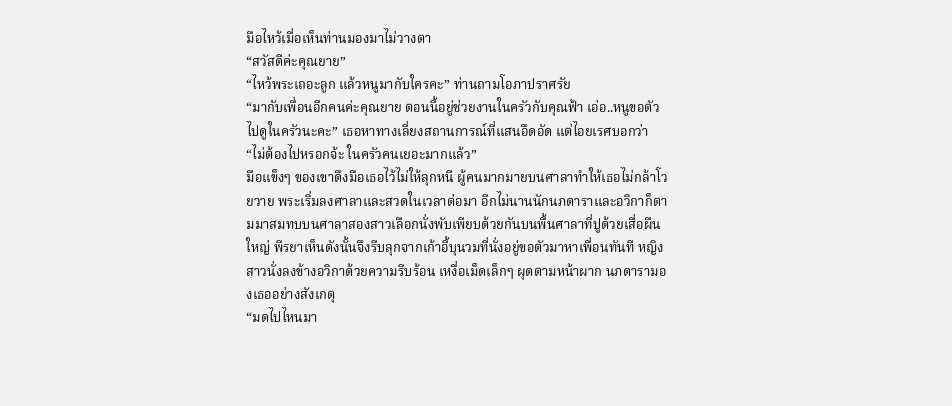มือไหว้เมื่อเห็นท่านมองมาไม่วางตา
“สวัสดีค่ะคุณยาย”
“ไหว้พระเถอะลูก แล้วหนูมากับใครคะ” ท่านถามโอภาปราศรัย
“มากับเพื่อนอีกคนค่ะคุณยาย ตอนนี้อยู่ช่วยงานในครัวกับคุณฟ้า เอ่อ..หนูขอตัวไปดูในครัวนะคะ” เธอหาทางเลี่ยงสถานการณ์ที่แสนอึดอัด แต่ไอยเรศบอกว่า
“ไม่ต้องไปหรอกจ้ะ ในครัวคนเยอะมากแล้ว”
มือแข็งๆ ของเขาดึงมือเธอไว้ไม่ให้ลุกหนี ผู้คนมากมายบนศาลาทำให้เธอไม่กล้าโวยวาย พระเริ่มลงศาลาและสวดในเวลาต่อมา อีกไม่นานนักนภดาราและอวิกาก็ตามมาสมทบบนศาลาสองสาวเลือกนั่งพับเพียบด้วยกันบนพื้นศาลาที่ปูด้วยเสื่อผืนใหญ่ พีรยาเห็นดังนั้นจึงรีบลุกจากเก้าอี้บุนวมที่นั่งอยู่ขอตัวมาหาเพื่อนทันที หญิงสาวนั่งลงข้างอวิกาด้วยความรีบร้อน เหงื่อเม็ดเล็กๆ ผุดตามหน้าผาก นภดารามองเธออย่างสังเกตุ
“มดไปไหนมา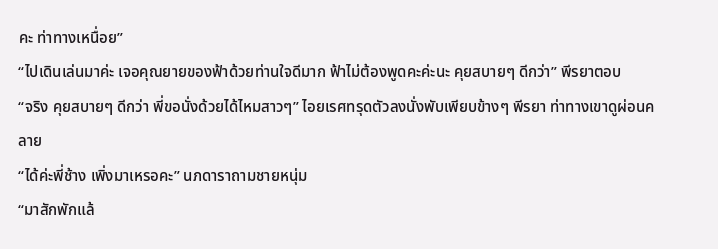คะ ท่าทางเหนื่อย”
“ไปเดินเล่นมาค่ะ เจอคุณยายของฟ้าด้วยท่านใจดีมาก ฟ้าไม่ต้องพูดคะค่ะนะ คุยสบายๆ ดีกว่า” พีรยาตอบ
“จริง คุยสบายๆ ดีกว่า พี่ขอนั่งด้วยได้ไหมสาวๆ” ไอยเรศทรุดตัวลงนั่งพับเพียบข้างๆ พีรยา ท่าทางเขาดูผ่อนคลาย
“ได้ค่ะพี่ช้าง เพิ่งมาเหรอคะ” นภดาราถามชายหนุ่ม
“มาสักพักแล้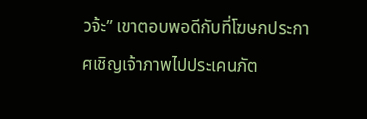วจ้ะ” เขาตอบพอดีกับที่โฆษกประกาศเชิญเจ้าภาพไปประเคนภัต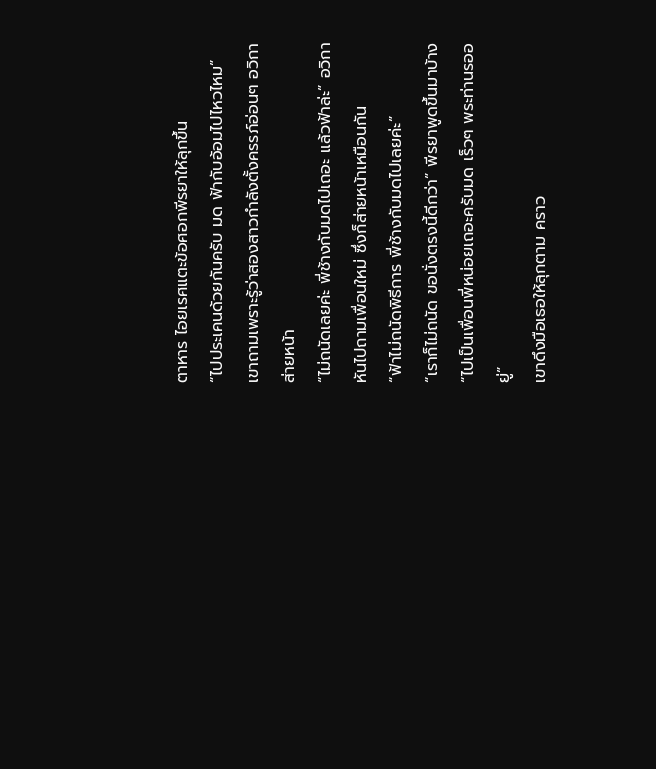ตาหาร ไอยเรศแตะข้อศอกพีรยาให้ลุกขึ้น
“ไปประเคนด้วยกันครับ มด ฟ้ากับอ้อมไปไหวไหม” เขาถามเพราะรู้ว่าสองสาวกำลังตั้งครรภ์อ่อนๆ อวิกาส่ายหน้า
“ไม่ถนัดเลยค่ะ พี่ช้างกับมดไปเถอะ แล้วฟ้าล่ะ” อวิกาหันไปถามเพื่อนใหม่ ซึ่งก็ส่ายหน้าเหมือนกัน
“ฟ้าไม่ถนัดพิธีการ พี่ช้างกับมดไปเลยค่ะ”
“เราก็ไม่ถนัด ขอนั่งตรงนี้ดีกว่า” พีรยาพูดขึ้นมาบ้าง
“ไปเป็นเพื่อนพี่หน่อยเถอะครับมด เร็วๆ พระท่านรออยู่”
เขาดึงมือเธอให้ลุกตาม คราว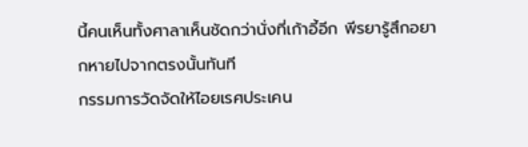นี้คนเห็นทั้งศาลาเห็นชัดกว่านั่งที่เก้าอี้อีก พีรยารู้สึกอยากหายไปจากตรงนั้นทันที
กรรมการวัดจัดให้ไอยเรศประเคน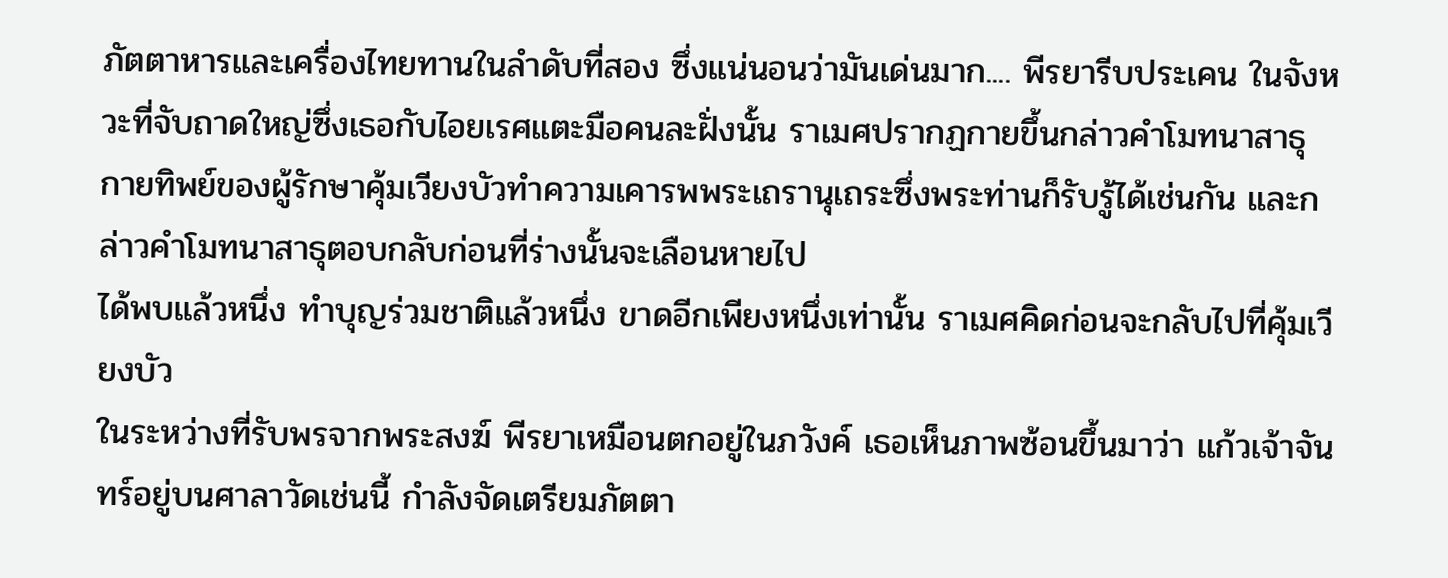ภัตตาหารและเครื่องไทยทานในลำดับที่สอง ซึ่งแน่นอนว่ามันเด่นมาก.... พีรยารีบประเคน ในจังหวะที่จับถาดใหญ่ซึ่งเธอกับไอยเรศแตะมือคนละฝั่งนั้น ราเมศปรากฏกายขึ้นกล่าวคำโมทนาสาธุ กายทิพย์ของผู้รักษาคุ้มเวียงบัวทำความเคารพพระเถรานุเถระซึ่งพระท่านก็รับรู้ได้เช่นกัน และกล่าวคำโมทนาสาธุตอบกลับก่อนที่ร่างนั้นจะเลือนหายไป
ได้พบแล้วหนึ่ง ทำบุญร่วมชาติแล้วหนึ่ง ขาดอีกเพียงหนึ่งเท่านั้น ราเมศคิดก่อนจะกลับไปที่คุ้มเวียงบัว
ในระหว่างที่รับพรจากพระสงฆ์ พีรยาเหมือนตกอยู่ในภวังค์ เธอเห็นภาพซ้อนขึ้นมาว่า แก้วเจ้าจันทร์อยู่บนศาลาวัดเช่นนี้ กำลังจัดเตรียมภัตตา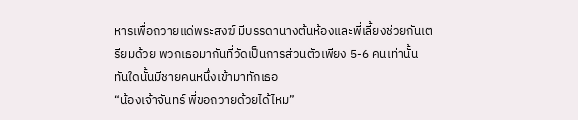หารเพื่อถวายแด่พระสงฆ์ มีบรรดานางต้นห้องและพี่เลี้ยงช่วยกันเตรียมด้วย พวกเธอมากันที่วัดเป็นการส่วนตัวเพียง 5-6 คนเท่านั้น ทันใดนั้นมีชายคนหนึ่งเข้ามาทักเธอ
“น้องเจ้าจันทร์ พี่ขอถวายด้วยได้ไหม”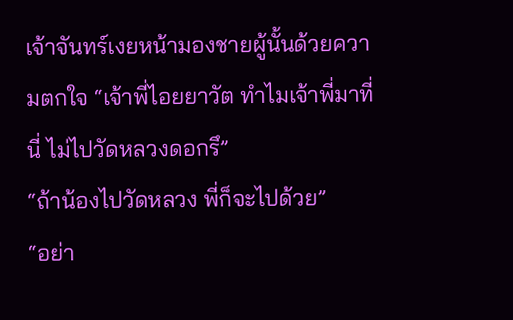เจ้าจันทร์เงยหน้ามองชายผู้นั้นด้วยความตกใจ “เจ้าพี่ไอยยาวัต ทำไมเจ้าพี่มาที่นี่ ไม่ไปวัดหลวงดอกรึ”
“ถ้าน้องไปวัดหลวง พี่ก็จะไปด้วย”
“อย่า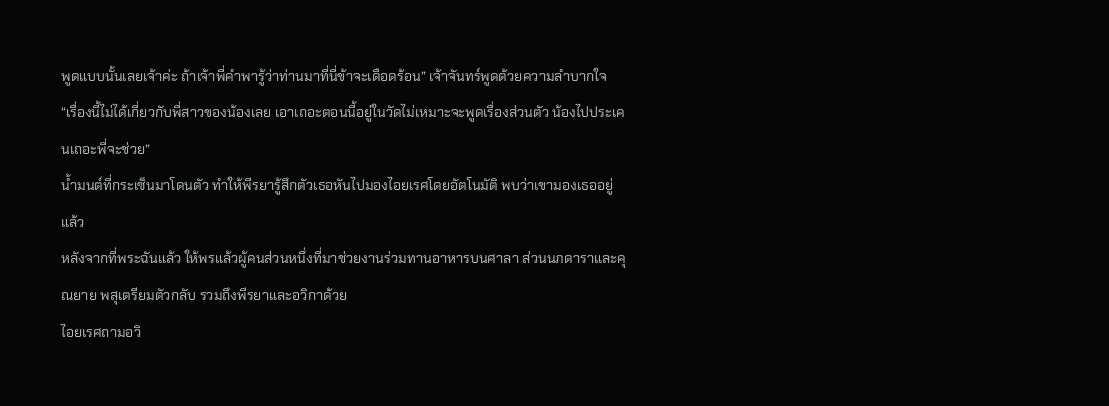พูดแบบนั้นเลยเจ้าค่ะ ถ้าเจ้าพี่คำพารู้ว่าท่านมาที่นี่ข้าจะเดือดร้อน” เจ้าจันทร์พูดด้วยความลำบากใจ
“เรื่องนี้ไม่ได้เกี่ยวกับพี่สาวของน้องเลย เอาเถอะตอนนี้อยู่ในวัดไม่เหมาะจะพูดเรื่องส่วนตัว น้องไปประเคนเถอะพี่จะช่วย”
น้ำมนต์ที่กระเซ็นมาโดนตัว ทำให้พีรยารู้สึกตัวเธอหันไปมองไอยเรศโดยอัตโนมัติ พบว่าเขามองเธออยู่แล้ว
หลังจากที่พระฉันแล้ว ให้พรแล้วผู้คนส่วนหนึ่งที่มาช่วยงานร่วมทานอาหารบนศาลา ส่วนนภดาราและคุณยาย พสุเตรียมตัวกลับ รวมถึงพีรยาและอวิกาด้วย
ไอยเรศถามอวิ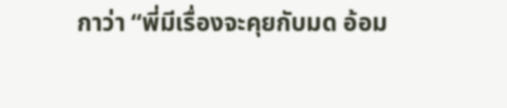กาว่า “พี่มีเรื่องจะคุยกับมด อ้อม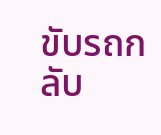ขับรถกลับ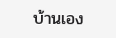บ้านเอง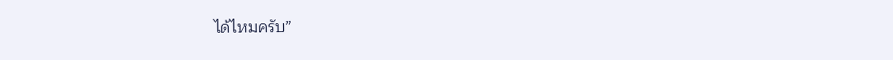ได้ไหมครับ”